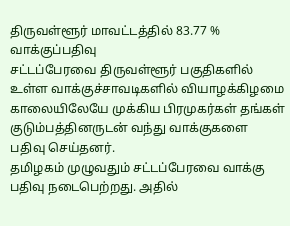திருவள்ளூர் மாவட்டத்தில் 83.77 % வாக்குப்பதிவு
சட்டப்பேரவை திருவள்ளூர் பகுதிகளில் உள்ள வாக்குச்சாவடிகளில் வியாழக்கிழமை காலையிலேயே முக்கிய பிரமுகர்கள் தங்கள் குடும்பத்தினருடன் வந்து வாக்குகளை பதிவு செய்தனர்.
தமிழகம் முழுவதும் சட்டப்பேரவை வாக்கு பதிவு நடைபெற்றது. அதில்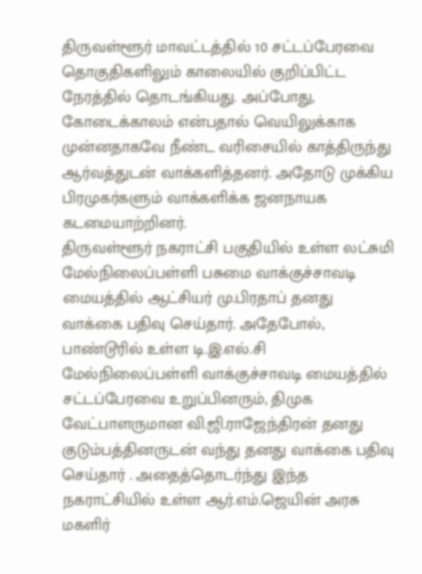திருவள்ளூர் மாவட்டத்தில் 10 சட்டப்பேரவை தொகுதிகளிலும் காலையில் குறிப்பிட்ட நேரத்தில் தொடங்கியது. அப்போது, கோடைக்காலம் என்பதால் வெயிலுக்காக முன்னதாகவே நீண்ட வரிசையில் காத்திருந்து ஆர்வத்துடன் வாக்களித்தனர். அதோடு முக்கிய பிரமுகர்களும் வாக்களிக்க ஜனநாயக கடமையாற்றினர்.
திருவள்ளூர் நகராட்சி பகுதியில் உள்ள லட்சுமி மேல்நிலைப்பள்ளி பசுமை வாக்குச்சாவடி மையத்தில் ஆட்சியர் மு.பிரதாப் தனது வாக்கை பதிவு செய்தார். அதேபோல், பாண்டூரில் உள்ள டி.இ.எல்.சி மேல்நிலைப்பள்ளி வாக்குச்சாவடி மையத்தில் சட்டப்பேரவை உறுப்பினரும், திமுக வேட்பாளருமான வி.ஜி.ராஜேந்திரன் தனது குடும்பத்தினருடன் வந்து தனது வாக்கை பதிவு செய்தார் . அதைத்தொடர்ந்து இந்த நகராட்சியில் உள்ள ஆர்.எம்.ஜெயின் அரசு மகளிர்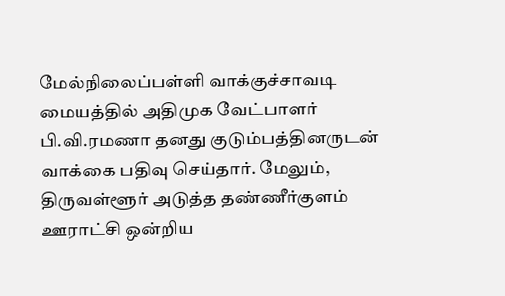மேல்நிலைப்பள்ளி வாக்குச்சாவடி மையத்தில் அதிமுக வேட்பாளர் பி.வி.ரமணா தனது குடும்பத்தினருடன் வாக்கை பதிவு செய்தார். மேலும், திருவள்ளூர் அடுத்த தண்ணீர்குளம் ஊராட்சி ஒன்றிய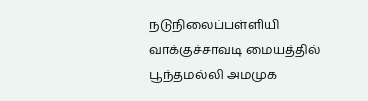நடுநிலைப்பள்ளியி வாக்குச்சாவடி மையத்தில் பூந்தமல்லி அமமுக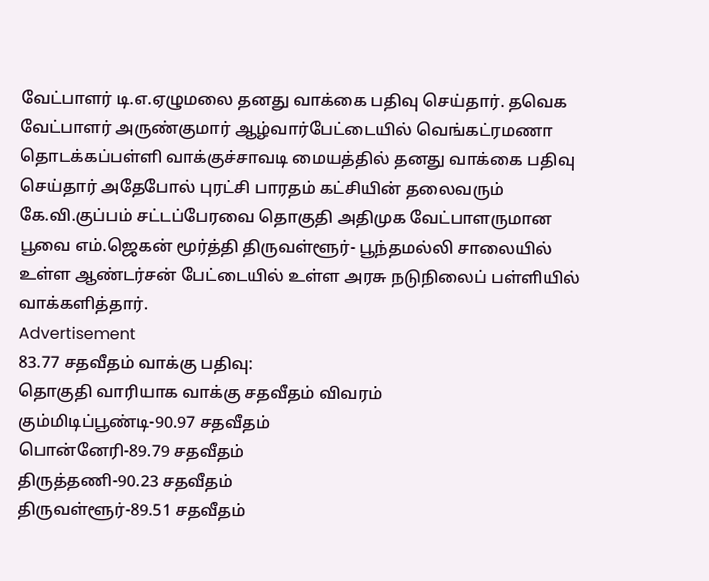வேட்பாளர் டி.எ.ஏழுமலை தனது வாக்கை பதிவு செய்தார். தவெக வேட்பாளர் அருண்குமார் ஆழ்வார்பேட்டையில் வெங்கட்ரமணா தொடக்கப்பள்ளி வாக்குச்சாவடி மையத்தில் தனது வாக்கை பதிவு செய்தார் அதேபோல் புரட்சி பாரதம் கட்சியின் தலைவரும் கே.வி.குப்பம் சட்டப்பேரவை தொகுதி அதிமுக வேட்பாளருமான பூவை எம்.ஜெகன் மூர்த்தி திருவள்ளூர்- பூந்தமல்லி சாலையில் உள்ள ஆண்டர்சன் பேட்டையில் உள்ள அரசு நடுநிலைப் பள்ளியில் வாக்களித்தார்.
Advertisement
83.77 சதவீதம் வாக்கு பதிவு:
தொகுதி வாரியாக வாக்கு சதவீதம் விவரம்
கும்மிடிப்பூண்டி-90.97 சதவீதம்
பொன்னேரி-89.79 சதவீதம்
திருத்தணி-90.23 சதவீதம்
திருவள்ளூர்-89.51 சதவீதம்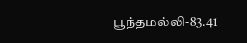பூந்தமல்லி-83.41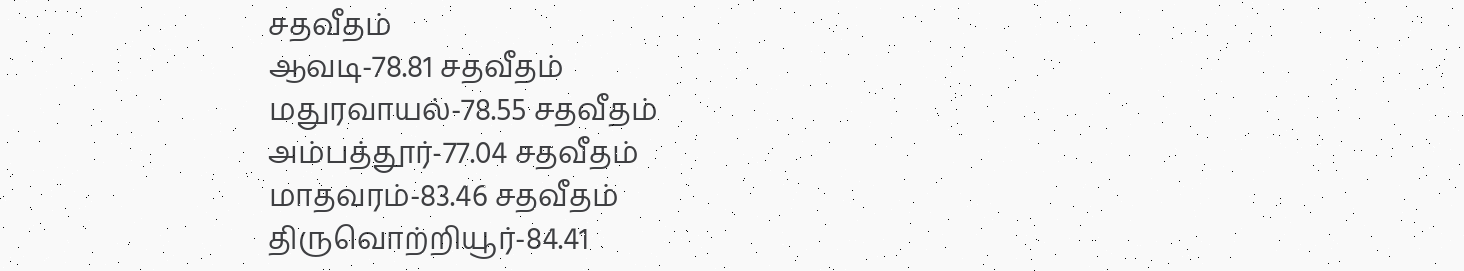சதவீதம்
ஆவடி-78.81 சதவீதம்
மதுரவாயல்-78.55 சதவீதம்
அம்பத்தூர்-77.04 சதவீதம்
மாதவரம்-83.46 சதவீதம்
திருவொற்றியூர்-84.41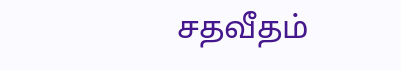சதவீதம்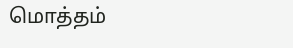மொத்தம்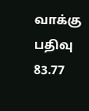வாக்கு பதிவு 83.77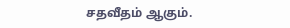சதவீதம் ஆகும்.